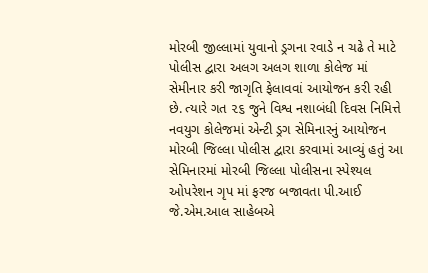મોરબી જીલ્લામાં યુવાનો ડ્રગના રવાડે ન ચઢે તે માટે પોલીસ દ્વારા અલગ અલગ શાળા કોલેજ માં સેમીનાર કરી જાગૃતિ ફેલાવવાં આયોજન કરી રહી છે. ત્યારે ગત ૨૬ જુને વિશ્વ નશાબંધી દિવસ નિમિત્તે નવયુગ કોલેજમાં એન્ટી ડ્રગ સેમિનારનું આયોજન મોરબી જિલ્લા પોલીસ દ્વારા કરવામાં આવ્યું હતું આ સેમિનારમાં મોરબી જિલ્લા પોલીસના સ્પેશ્યલ ઓપરેશન ગૃપ માં ફરજ બજાવતા પી.આઈ જે.એમ.આલ સાહેબએ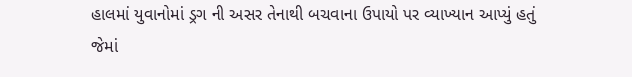હાલમાં યુવાનોમાં ડ્રગ ની અસર તેનાથી બચવાના ઉપાયો પર વ્યાખ્યાન આપ્યું હતું જેમાં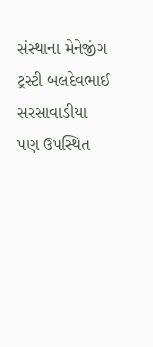સંસ્થાના મેનેજીંગ ટ્રસ્ટી બલદેવભાઈ સરસાવાડીયા પણ ઉપસ્થિત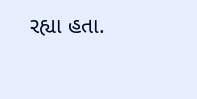રહ્યા હતા.